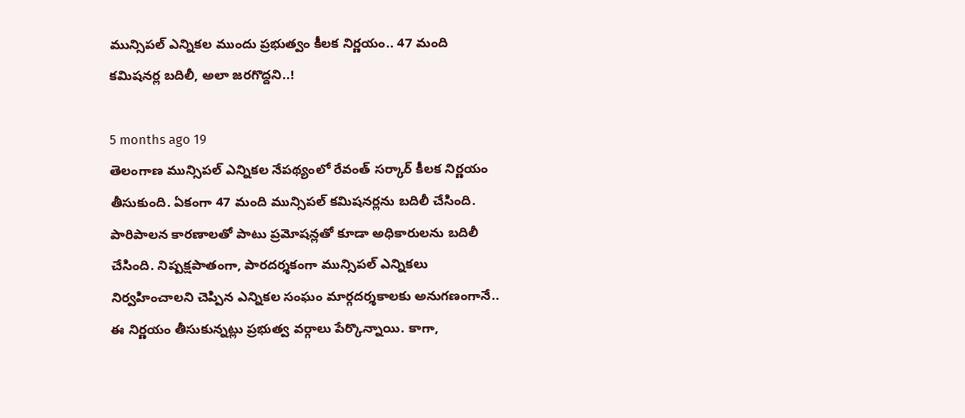మున్సిపల్ ఎన్నికల ముందు ప్రభుత్వం కీలక నిర్ణయం.. 47 మంది కమిషనర్ల బదిలీ, అలా జరగొద్దని..!

5 months ago 19
తెలంగాణ మున్సిపల్ ఎన్నికల నేపథ్యంలో రేవంత్ సర్కార్ కీలక నిర్ణయం తీసుకుంది. ఏకంగా 47 మంది మున్సిపల్ కమిషనర్లను బదిలీ చేసింది. పారిపాలన కారణాలతో పాటు ప్రమోషన్లతో కూడా అధికారులను బదిలీ చేసింది. నిష్పక్షపాతంగా, పారదర్శకంగా మున్సిపల్ ఎన్నికలు నిర్వహించాలని చెప్పిన ఎన్నికల సంఘం మార్గదర్శకాలకు అనుగణంగానే.. ఈ నిర్ణయం తీసుకున్నట్లు ప్రభుత్వ వర్గాలు పేర్కొన్నాయి. కాగా,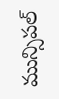మున్సిపల్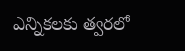ఎన్నికలకు త్వరలో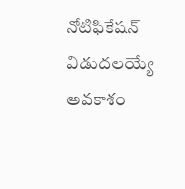నోటిఫికేషన్ విడుదలయ్యే అవకాశం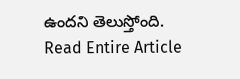ఉందని తెలుస్తోంది.
Read Entire Article